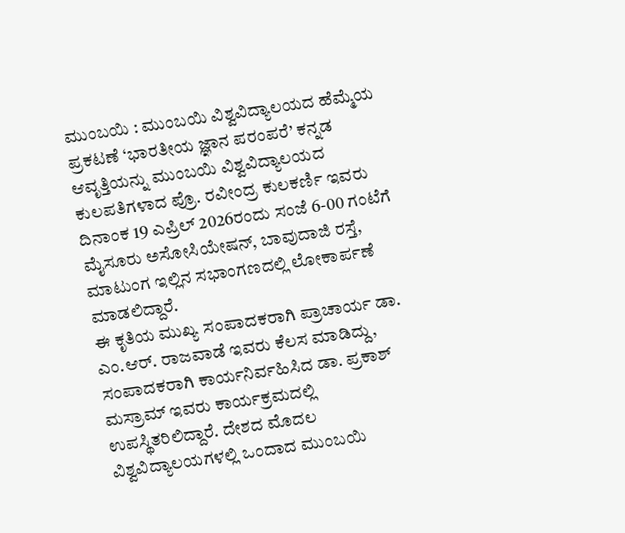ಮುಂಬಯಿ : ಮುಂಬಯಿ ವಿಶ್ವವಿದ್ಯಾಲಯದ ಹೆಮ್ಮೆಯ ಪ್ರಕಟಣೆ ‘ಭಾರತೀಯ ಜ್ಞಾನ ಪರಂಪರೆ’ ಕನ್ನಡ ಆವೃತ್ತಿಯನ್ನು ಮುಂಬಯಿ ವಿಶ್ವವಿದ್ಯಾಲಯದ ಕುಲಪತಿಗಳಾದ ಪ್ರೊ. ರವೀಂದ್ರ ಕುಲಕರ್ಣಿ ಇವರು ದಿನಾಂಕ 19 ಎಪ್ರಿಲ್ 2026ರಂದು ಸಂಜೆ 6-00 ಗಂಟೆಗೆ ಮೈಸೂರು ಅಸೋಸಿಯೇಷನ್, ಬಾವುದಾಜಿ ರಸ್ತೆ, ಮಾಟುಂಗ ಇಲ್ಲಿನ ಸಭಾಂಗಣದಲ್ಲಿ ಲೋಕಾರ್ಪಣೆ ಮಾಡಲಿದ್ದಾರೆ.
ಈ ಕೃತಿಯ ಮುಖ್ಯ ಸಂಪಾದಕರಾಗಿ ಪ್ರಾಚಾರ್ಯ ಡಾ. ಎಂ.ಆರ್. ರಾಜವಾಡೆ ಇವರು ಕೆಲಸ ಮಾಡಿದ್ದು, ಸಂಪಾದಕರಾಗಿ ಕಾರ್ಯನಿರ್ವಹಿಸಿದ ಡಾ. ಪ್ರಕಾಶ್ ಮಸ್ರಾಮ್ ಇವರು ಕಾರ್ಯಕ್ರಮದಲ್ಲಿ ಉಪಸ್ಥಿತರಿಲಿದ್ದಾರೆ. ದೇಶದ ಮೊದಲ ವಿಶ್ವವಿದ್ಯಾಲಯಗಳಲ್ಲಿ ಒಂದಾದ ಮುಂಬಯಿ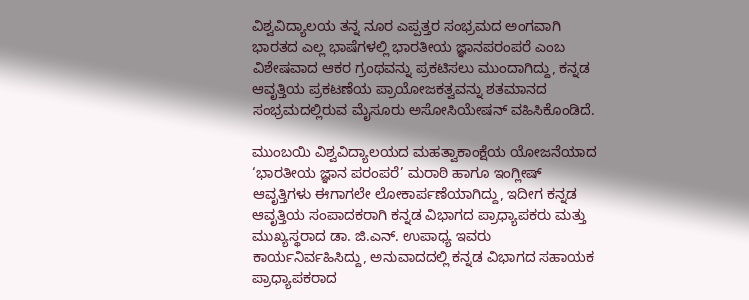ವಿಶ್ವವಿದ್ಯಾಲಯ ತನ್ನ ನೂರ ಎಪ್ಪತ್ತರ ಸಂಭ್ರಮದ ಅಂಗವಾಗಿ ಭಾರತದ ಎಲ್ಲ ಭಾಷೆಗಳಲ್ಲಿ ಭಾರತೀಯ ಜ್ಞಾನಪರಂಪರೆ ಎಂಬ ವಿಶೇಷವಾದ ಆಕರ ಗ್ರಂಥವನ್ನು ಪ್ರಕಟಿಸಲು ಮುಂದಾಗಿದ್ದು, ಕನ್ನಡ ಆವೃತ್ತಿಯ ಪ್ರಕಟಣೆಯ ಪ್ರಾಯೋಜಕತ್ವವನ್ನು ಶತಮಾನದ ಸಂಭ್ರಮದಲ್ಲಿರುವ ಮೈಸೂರು ಅಸೋಸಿಯೇಷನ್ ವಹಿಸಿಕೊಂಡಿದೆ.

ಮುಂಬಯಿ ವಿಶ್ವವಿದ್ಯಾಲಯದ ಮಹತ್ವಾಕಾಂಕ್ಷೆಯ ಯೋಜನೆಯಾದ ‘ಭಾರತೀಯ ಜ್ಞಾನ ಪರಂಪರೆ’ ಮರಾಠಿ ಹಾಗೂ ಇಂಗ್ಲೀಷ್ ಆವೃತ್ತಿಗಳು ಈಗಾಗಲೇ ಲೋಕಾರ್ಪಣೆಯಾಗಿದ್ದು, ಇದೀಗ ಕನ್ನಡ ಆವೃತ್ತಿಯ ಸಂಪಾದಕರಾಗಿ ಕನ್ನಡ ವಿಭಾಗದ ಪ್ರಾಧ್ಯಾಪಕರು ಮತ್ತು ಮುಖ್ಯಸ್ಥರಾದ ಡಾ. ಜಿ.ಎನ್. ಉಪಾಧ್ಯ ಇವರು ಕಾರ್ಯನಿರ್ವಹಿಸಿದ್ದು, ಅನುವಾದದಲ್ಲಿ ಕನ್ನಡ ವಿಭಾಗದ ಸಹಾಯಕ ಪ್ರಾಧ್ಯಾಪಕರಾದ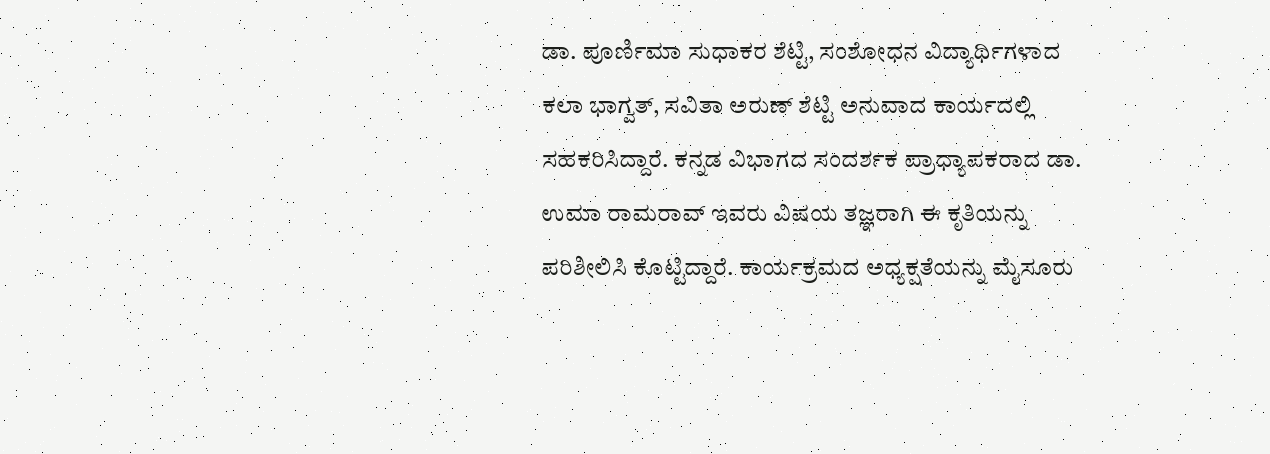ಡಾ. ಪೂರ್ಣಿಮಾ ಸುಧಾಕರ ಶೆಟ್ಟಿ, ಸಂಶೋಧನ ವಿದ್ಯಾರ್ಥಿಗಳಾದ ಕಲಾ ಭಾಗ್ವತ್, ಸವಿತಾ ಅರುಣ್ ಶೆಟ್ಟಿ ಅನುವಾದ ಕಾರ್ಯದಲ್ಲಿ ಸಹಕರಿಸಿದ್ದಾರೆ. ಕನ್ನಡ ವಿಭಾಗದ ಸಂದರ್ಶಕ ಪ್ರಾಧ್ಯಾಪಕರಾದ ಡಾ. ಉಮಾ ರಾಮರಾವ್ ಇವರು ವಿಷಯ ತಜ್ಞರಾಗಿ ಈ ಕೃತಿಯನ್ನು ಪರಿಶೀಲಿಸಿ ಕೊಟ್ಟಿದ್ದಾರೆ. ಕಾರ್ಯಕ್ರಮದ ಅಧ್ಯಕ್ಷತೆಯನ್ನು ಮೈಸೂರು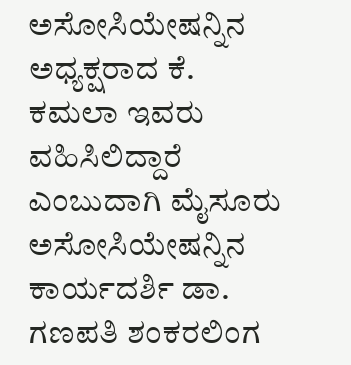ಅಸೋಸಿಯೇಷನ್ನಿನ ಅಧ್ಯಕ್ಷರಾದ ಕೆ. ಕಮಲಾ ಇವರು ವಹಿಸಿಲಿದ್ದಾರೆ ಎಂಬುದಾಗಿ ಮೈಸೂರು ಅಸೋಸಿಯೇಷನ್ನಿನ ಕಾರ್ಯದರ್ಶಿ ಡಾ. ಗಣಪತಿ ಶಂಕರಲಿಂಗ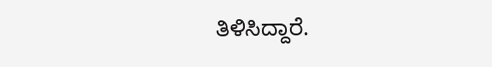ತಿಳಿಸಿದ್ದಾರೆ.